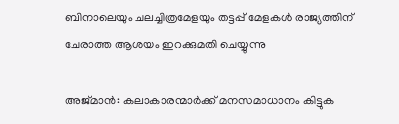ബിനാലെയും ചലച്ചിത്രമേളയും തട്ടപ്പ് മേളകള്‍ രാജ്യത്തിന് ചേരാത്ത ആശയം ഇറക്കുമതി ചെയ്യുന്നു

അജ്മാന്‍: കലാകാരന്മാര്‍ക്ക് മനസമാധാനം കിട്ടുക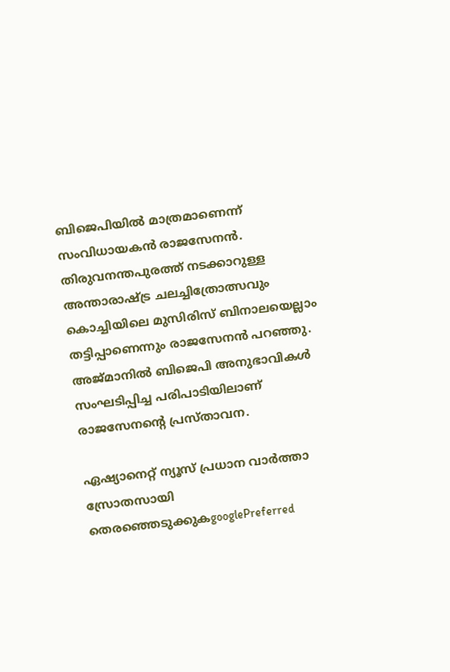ബിജെപിയില്‍ മാത്രമാണെന്ന് സംവിധായകന്‍ രാജസേനന്‍. തിരുവനന്തപുരത്ത് നടക്കാറുള്ള അന്താരാഷ്ട്ര ചലച്ചിത്രോത്സവും കൊച്ചിയിലെ മുസിരിസ് ബിനാലയെല്ലാം തട്ടിപ്പാണെന്നും രാജസേനന്‍ പറഞ്ഞു. അജ്മാനില്‍ ബിജെപി അനുഭാവികള്‍ സംഘടിപ്പിച്ച പരിപാടിയിലാണ് രാജസേനന്‍റെ പ്രസ്താവന.

ഏഷ്യാനെറ്റ് ന്യൂസ് പ്രധാന വാർത്താ സ്രോതസായി തെരഞ്ഞെടുക്കുകgooglePreferred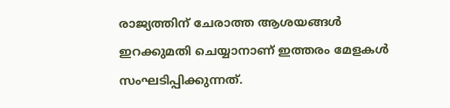രാജ്യത്തിന് ചേരാത്ത ആശയങ്ങള്‍ ഇറക്കുമതി ചെയ്യാനാണ് ഇത്തരം മേളകള്‍ സംഘടിപ്പിക്കുന്നത്.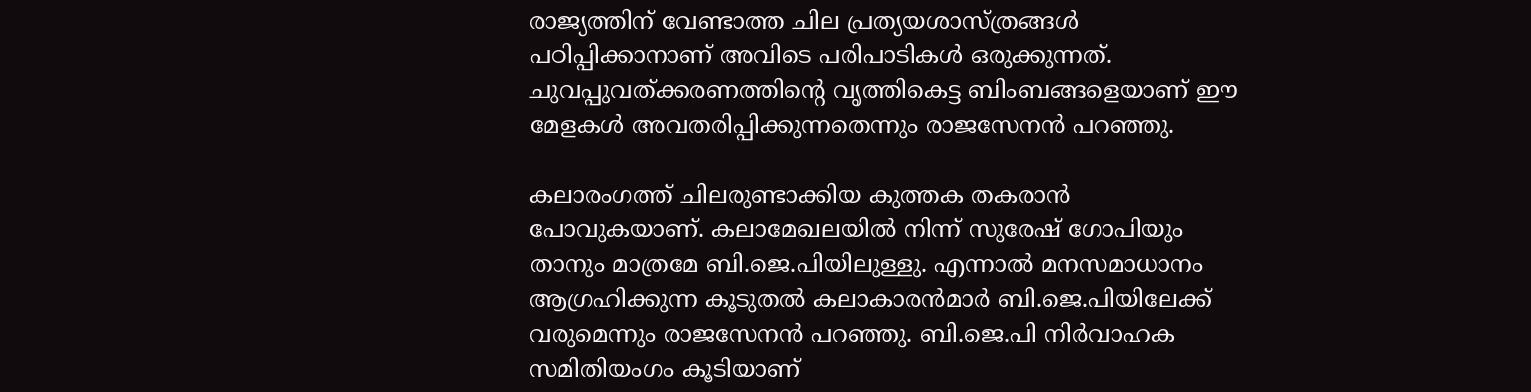രാജ്യത്തിന് വേണ്ടാത്ത ചില പ്രത്യയശാസ്ത്രങ്ങള്‍ പഠിപ്പിക്കാനാണ് അവിടെ പരിപാടികള്‍ ഒരുക്കുന്നത്. ചുവപ്പുവത്ക്കരണത്തിന്‍റെ വൃത്തികെട്ട ബിംബങ്ങളെയാണ് ഈ മേളകള്‍ അവതരിപ്പിക്കുന്നതെന്നും രാജസേനന്‍ പറഞ്ഞു.

കലാരംഗത്ത് ചിലരുണ്ടാക്കിയ കുത്തക തകരാന്‍ പോവുകയാണ്. കലാമേഖലയില്‍ നിന്ന് സുരേഷ് ഗോപിയും താനും മാത്രമേ ബി.ജെ.പിയിലുള്ളു. എന്നാല്‍ മനസമാധാനം ആഗ്രഹിക്കുന്ന കൂടുതല്‍ കലാകാരന്‍മാര്‍ ബി.ജെ.പിയിലേക്ക് വരുമെന്നും രാജസേനന്‍ പറഞ്ഞു. ബി.ജെ.പി നിര്‍വാഹക സമിതിയംഗം കൂടിയാണ്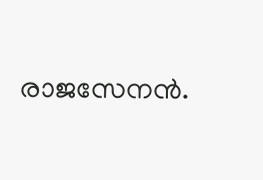രാജസേനന്‍.